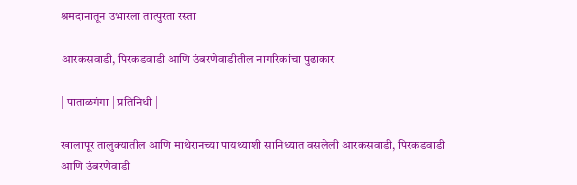श्रमदानातून उभारला तात्पुरता रस्ता

आरकसवाडी, पिरकडवाडी आणि उंबरणेवाडीतील नागरिकांचा पुढाकार

| पाताळगंगा | प्रतिनिधी |

खालापूर तालुक्यातील आणि माथेरानच्या पायथ्याशी सानिध्यात वसलेली आरकसवाडी, पिरकडवाडी आणि उंबरणेवाडी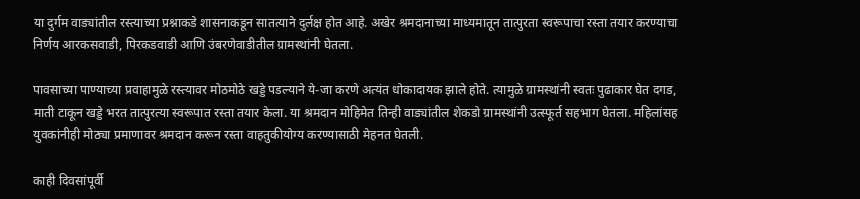या दुर्गम वाड्यांतील रस्त्याच्या प्रश्नाकडे शासनाकडून सातत्याने दुर्लक्ष होत आहे. अखेर श्रमदानाच्या माध्यमातून तात्पुरता स्वरूपाचा रस्ता तयार करण्याचा निर्णय आरकसवाडी, पिरकडवाडी आणि उंबरणेवाडीतील ग्रामस्थांनी घेतला.

पावसाच्या पाण्याच्या प्रवाहामुळे रस्त्यावर मोठमोठे खड्डे पडल्याने ये-जा करणे अत्यंत धोकादायक झाले होते. त्यामुळे ग्रामस्थांनी स्वतः पुढाकार घेत दगड, माती टाकून खड्डे भरत तात्पुरत्या स्वरूपात रस्ता तयार केला. या श्रमदान मोहिमेत तिन्ही वाड्यांतील शेकडो ग्रामस्थांनी उत्स्फूर्त सहभाग घेतला. महिलांसह युवकांनीही मोठ्या प्रमाणावर श्रमदान करून रस्ता वाहतुकीयोग्य करण्यासाठी मेहनत घेतली.

काही दिवसांपूर्वी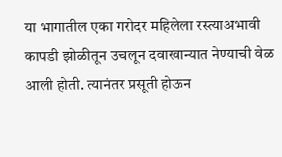या भागातील एका गरोदर महिलेला रस्त्याअभावी कापडी झोळीतून उचलून दवाखान्यात नेण्याची वेळ आली होती. त्यानंतर प्रसूती होऊन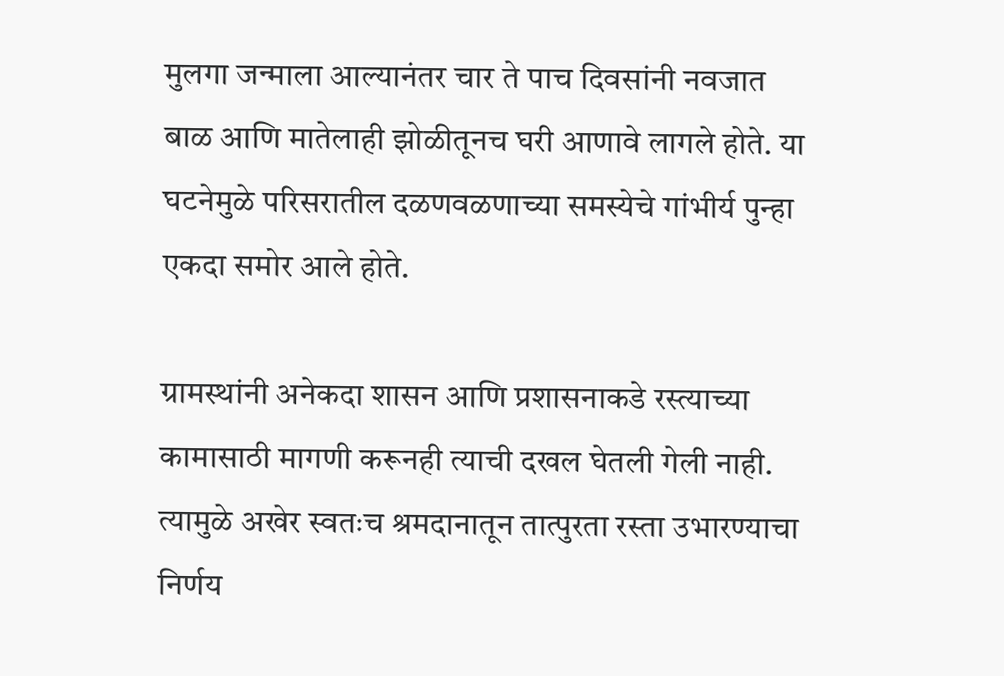मुलगा जन्माला आल्यानंतर चार ते पाच दिवसांनी नवजात बाळ आणि मातेलाही झोळीतूनच घरी आणावे लागले होते. या घटनेमुळे परिसरातील दळणवळणाच्या समस्येचे गांभीर्य पुन्हा एकदा समोर आले होते.

ग्रामस्थांनी अनेकदा शासन आणि प्रशासनाकडे रस्त्याच्या कामासाठी मागणी करूनही त्याची दखल घेतली गेली नाही. त्यामुळे अखेर स्वतःच श्रमदानातून तात्पुरता रस्ता उभारण्याचा निर्णय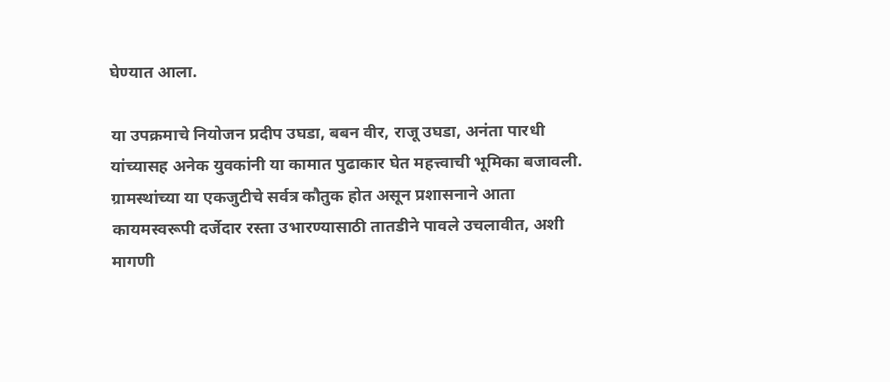घेण्यात आला.

या उपक्रमाचे नियोजन प्रदीप उघडा, बबन वीर, राजू उघडा, अनंता पारधी यांच्यासह अनेक युवकांनी या कामात पुढाकार घेत महत्त्वाची भूमिका बजावली. ग्रामस्थांच्या या एकजुटीचे सर्वत्र कौतुक होत असून प्रशासनाने आता कायमस्वरूपी दर्जेदार रस्ता उभारण्यासाठी तातडीने पावले उचलावीत, अशी मागणी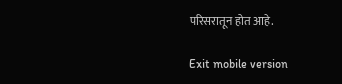परिसरातून होत आहे.

Exit mobile version